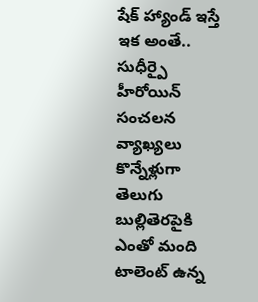షేక్ హ్యాండ్ ఇస్తే ఇక అంతే.. సుధీర్పై హీరోయిన్ సంచలన వ్యాఖ్యలు
కొన్నేళ్లుగా తెలుగు బుల్లితెరపైకి ఎంతో మంది టాలెంట్ ఉన్న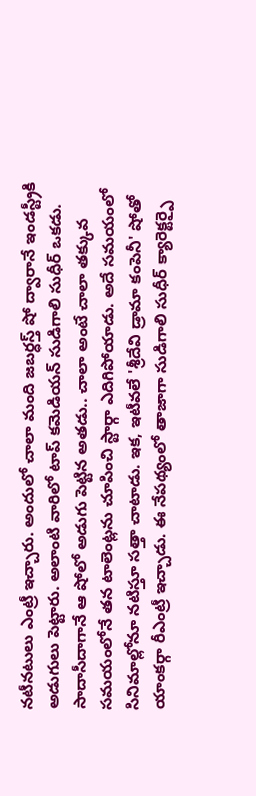నటీనటులు ఎంట్రీ ఇచ్చారు. అందులో చాలా మంది జబర్ధస్త్ షో ద్వారానే ఇండస్ట్రీకి అడుగులు పెట్టారు. అలాంటి వారిలో టాప్ కమెడియన్ సుడిగాలి సుధీర్ ఒకడు. సాదాసీదాగానే ఆ షోలో అడుగు పెట్టిన అతడు.. చాలా అంటే చాలా తక్కువ సమయంలోనే తన టాలెంట్లను చూపించి స్టార్గా ఎదిగిపోయాడు. అదే సమయంలో సినిమాల్లోనూ నటిస్తూ సత్తా చాటాడు. ఇక, ఇటీవలే 'శ్రీదేవి డ్రామా కంపెనీ' షోతో యాంకర్గా రీఎంట్రీ ఇచ్చాడు. ఈ నేపథ్యంలో తాజాగా సుడిగాలి సుధీర్ క్యారెక్టర్పై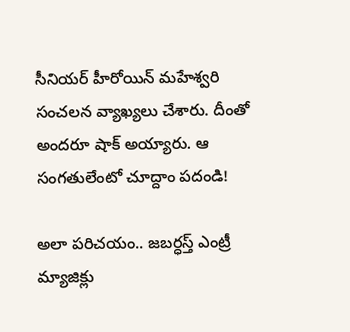సీనియర్ హీరోయిన్ మహేశ్వరి సంచలన వ్యాఖ్యలు చేశారు. దీంతో అందరూ షాక్ అయ్యారు. ఆ సంగతులేంటో చూద్దాం పదండి!

అలా పరిచయం.. జబర్ధస్త్ ఎంట్రీ
మ్యాజిక్లు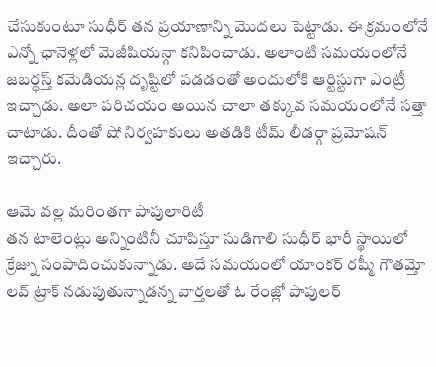చేసుకుంటూ సుధీర్ తన ప్రయాణాన్ని మొదలు పెట్టాడు. ఈ క్రమంలోనే ఎన్నో ఛానెళ్లలో మెజీషియన్గా కనిపించాడు. అలాంటి సమయంలోనే జబర్ధస్త్ కమెడియన్ల దృష్టిలో పడడంతో అందులోకి ఆర్టిస్టుగా ఎంట్రీ ఇచ్చాడు. అలా పరిచయం అయిన చాలా తక్కువ సమయంలోనే సత్తా చాటాడు. దీంతో షో నిర్వహకులు అతడికి టీమ్ లీడర్గా ప్రమోషన్ ఇచ్చారు.

ఆమె వల్ల మరింతగా పాపులారిటీ
తన టాలెంట్లు అన్నింటినీ చూపిస్తూ సుడిగాలి సుధీర్ భారీ స్థాయిలో క్రేజ్ను సంపాదించుకున్నాడు. అదే సమయంలో యాంకర్ రష్మీ గౌతమ్తో లవ్ ట్రాక్ నడుపుతున్నాడన్న వార్తలతో ఓ రేంజ్లో పాపులర్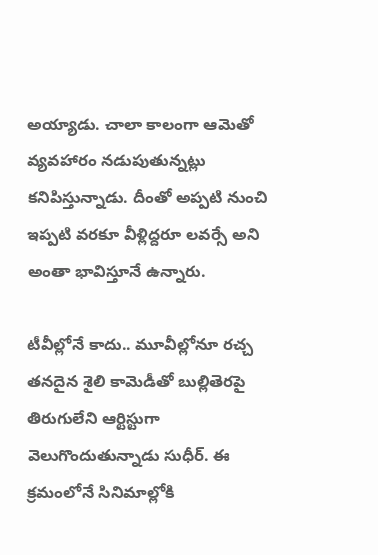అయ్యాడు. చాలా కాలంగా ఆమెతో వ్యవహారం నడుపుతున్నట్లు కనిపిస్తున్నాడు. దీంతో అప్పటి నుంచి ఇప్పటి వరకూ వీళ్లిద్దరూ లవర్సే అని అంతా భావిస్తూనే ఉన్నారు.

టీవీల్లోనే కాదు.. మూవీల్లోనూ రచ్చ
తనదైన శైలి కామెడీతో బుల్లితెరపై తిరుగులేని ఆర్టిస్టుగా వెలుగొందుతున్నాడు సుధీర్. ఈ క్రమంలోనే సినిమాల్లోకి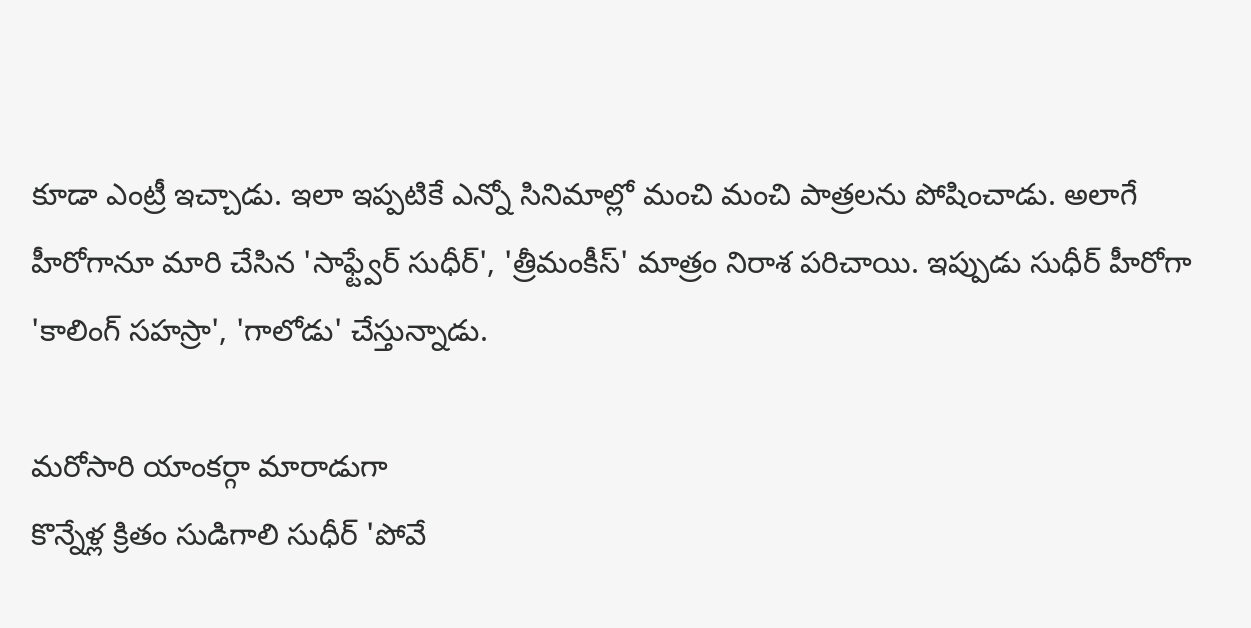కూడా ఎంట్రీ ఇచ్చాడు. ఇలా ఇప్పటికే ఎన్నో సినిమాల్లో మంచి మంచి పాత్రలను పోషించాడు. అలాగే హీరోగానూ మారి చేసిన 'సాఫ్ట్వేర్ సుధీర్', 'త్రీమంకీస్' మాత్రం నిరాశ పరిచాయి. ఇప్పుడు సుధీర్ హీరోగా 'కాలింగ్ సహస్రా', 'గాలోడు' చేస్తున్నాడు.

మరోసారి యాంకర్గా మారాడుగా
కొన్నేళ్ల క్రితం సుడిగాలి సుధీర్ 'పోవే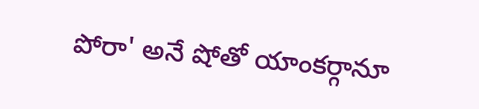పోరా' అనే షోతో యాంకర్గానూ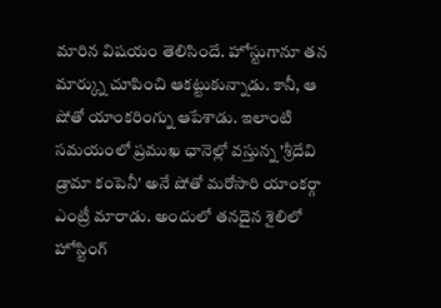మారిన విషయం తెలిసిందే. హోస్టుగానూ తన మార్క్ను చూపించి ఆకట్టుకున్నాడు. కానీ, ఆ షోతో యాంకరింగ్ను ఆపేశాడు. ఇలాంటి సమయంలో ప్రముఖ ఛానెల్లో వస్తున్న 'శ్రీదేవి డ్రామా కంపెనీ' అనే షోతో మరోసారి యాంకర్గా ఎంట్రీ మారాడు. అందులో తనదైన శైలిలో హోస్టింగ్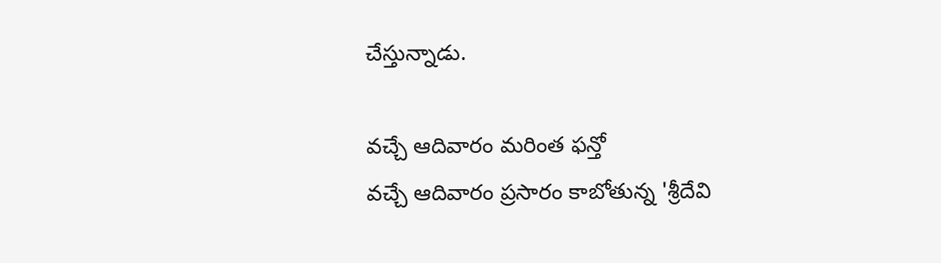చేస్తున్నాడు.

వచ్చే ఆదివారం మరింత ఫన్తో
వచ్చే ఆదివారం ప్రసారం కాబోతున్న 'శ్రీదేవి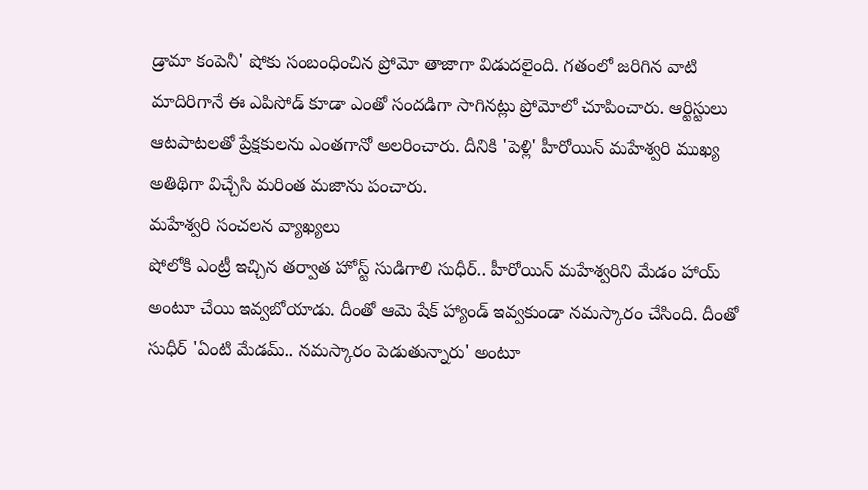డ్రామా కంపెనీ' షోకు సంబంధించిన ప్రోమో తాజాగా విడుదలైంది. గతంలో జరిగిన వాటి మాదిరిగానే ఈ ఎపిసోడ్ కూడా ఎంతో సందడిగా సాగినట్లు ప్రోమోలో చూపించారు. ఆర్టిస్టులు ఆటపాటలతో ప్రేక్షకులను ఎంతగానో అలరించారు. దీనికి 'పెళ్లి' హీరోయిన్ మహేశ్వరి ముఖ్య అతిథిగా విచ్చేసి మరింత మజాను పంచారు.
మహేశ్వరి సంచలన వ్యాఖ్యలు
షోలోకి ఎంట్రీ ఇచ్చిన తర్వాత హోస్ట్ సుడిగాలి సుధీర్.. హీరోయిన్ మహేశ్వరిని మేడం హాయ్ అంటూ చేయి ఇవ్వబోయాడు. దీంతో ఆమె షేక్ హ్యాండ్ ఇవ్వకుండా నమస్కారం చేసింది. దీంతో సుధీర్ 'ఏంటి మేడమ్.. నమస్కారం పెడుతున్నారు' అంటూ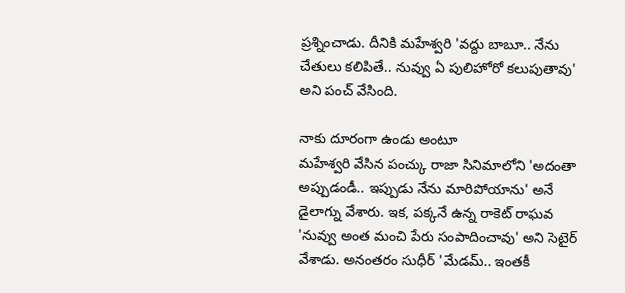ప్రశ్నించాడు. దీనికి మహేశ్వరి 'వద్దు బాబూ.. నేను చేతులు కలిపితే.. నువ్వు ఏ పులిహోరో కలుపుతావు' అని పంచ్ వేసింది.

నాకు దూరంగా ఉండు అంటూ
మహేశ్వరి వేసిన పంచ్కు రాజా సినిమాలోని 'అదంతా అప్పుడండీ.. ఇప్పుడు నేను మారిపోయాను' అనే డైలాగ్ను వేశారు. ఇక, పక్కనే ఉన్న రాకెట్ రాఘవ 'నువ్వు అంత మంచి పేరు సంపాదించావు' అని సెటైర్ వేశాడు. అనంతరం సుధీర్ 'మేడమ్.. ఇంతకీ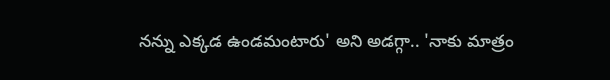నన్ను ఎక్కడ ఉండమంటారు' అని అడగ్గా.. 'నాకు మాత్రం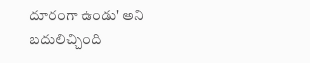దూరంగా ఉండు' అని బదులిచ్చింది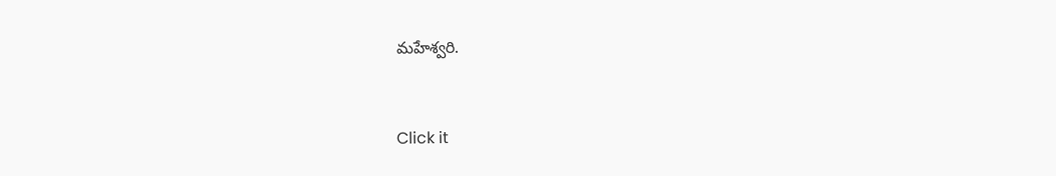మహేశ్వరి.


Click it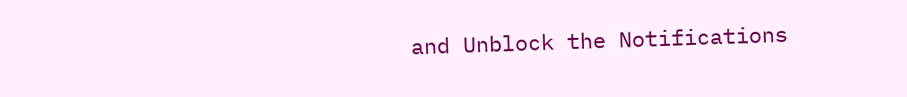and Unblock the Notifications